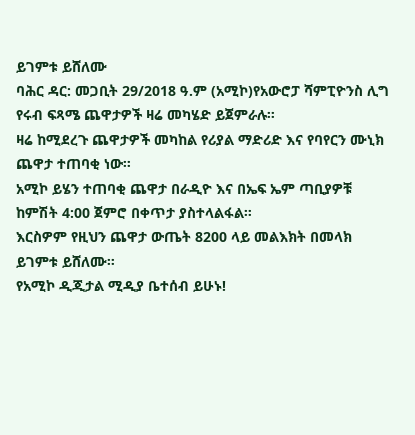ይገምቱ ይሸለሙ
ባሕር ዳር: መጋቢት 29/2018 ዓ.ም (አሚኮ)የአውሮፓ ሻምፒዮንስ ሊግ የሩብ ፍጻሜ ጨዋታዎች ዛሬ መካሄድ ይጀምራሉ።
ዛሬ ከሚደረጉ ጨዋታዎች መካከል የሪያል ማድሪድ እና የባየርን ሙኒክ ጨዋታ ተጠባቂ ነው።
አሚኮ ይሄን ተጠባቂ ጨዋታ በራዲዮ እና በኤፍ ኤም ጣቢያዎቹ ከምሽት 4:00 ጀምሮ በቀጥታ ያስተላልፋል።
እርስዎም የዚህን ጨዋታ ውጤት 8200 ላይ መልእክት በመላክ ይገምቱ ይሸለሙ።
የአሚኮ ዲጂታል ሚዲያ ቤተሰብ ይሁኑ!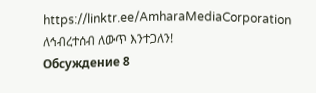https://linktr.ee/AmharaMediaCorporation
ለኅብረተሰብ ለውጥ እንተጋለን!
Обсуждение 8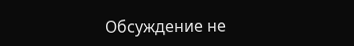Обсуждение не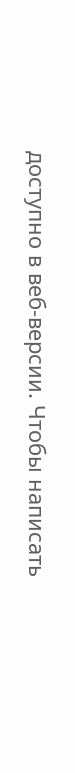доступно в веб-версии. Чтобы написать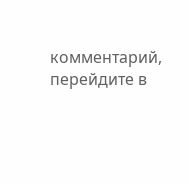комментарий, перейдите в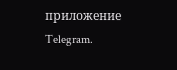приложение Telegram.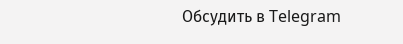Обсудить в Telegram